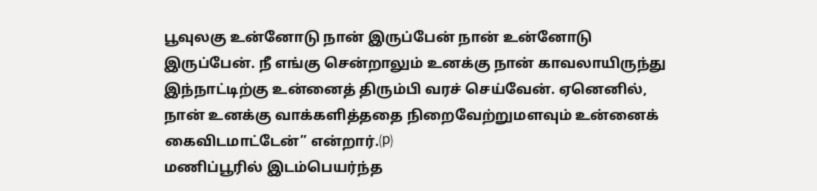பூவுலகு உன்னோடு நான் இருப்பேன் நான் உன்னோடு இருப்பேன். நீ எங்கு சென்றாலும் உனக்கு நான் காவலாயிருந்து இந்நாட்டிற்கு உன்னைத் திரும்பி வரச் செய்வேன். ஏனெனில், நான் உனக்கு வாக்களித்ததை நிறைவேற்றுமளவும் உன்னைக் கைவிடமாட்டேன்” என்றார்.⒫
மணிப்பூரில் இடம்பெயர்ந்த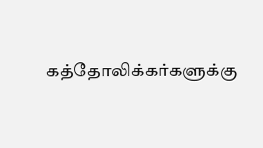கத்தோலிக்கர்களுக்கு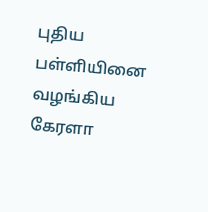புதிய பள்ளியினை வழங்கிய கேரளா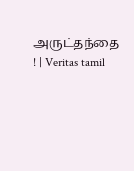அருட்தந்தை ! | Veritas tamil